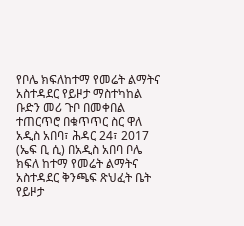የቦሌ ክፍለከተማ የመሬት ልማትና አስተዳደር የይዞታ ማስተካከል ቡድን መሪ ጉቦ በመቀበል ተጠርጥሮ በቁጥጥር ስር ዋለ
አዲስ አበባ፣ ሕዳር 24፣ 2017 (ኤፍ ቢ ሲ) በአዲስ አበባ ቦሌ ክፍለ ከተማ የመሬት ልማትና አስተዳደር ቅንጫፍ ጽህፈት ቤት የይዞታ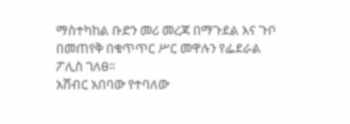ማስተካከል ቡድን መሪ መረጃ በማጉደል እና ጉቦ በመጠየቅ በቁጥጥር ሥር መዋሉን የፌደራል ፖሊስ ገለፀ፡፡
አሸብር አበባው የተባለው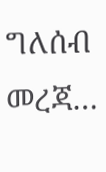ግለሰብ መረጃ…